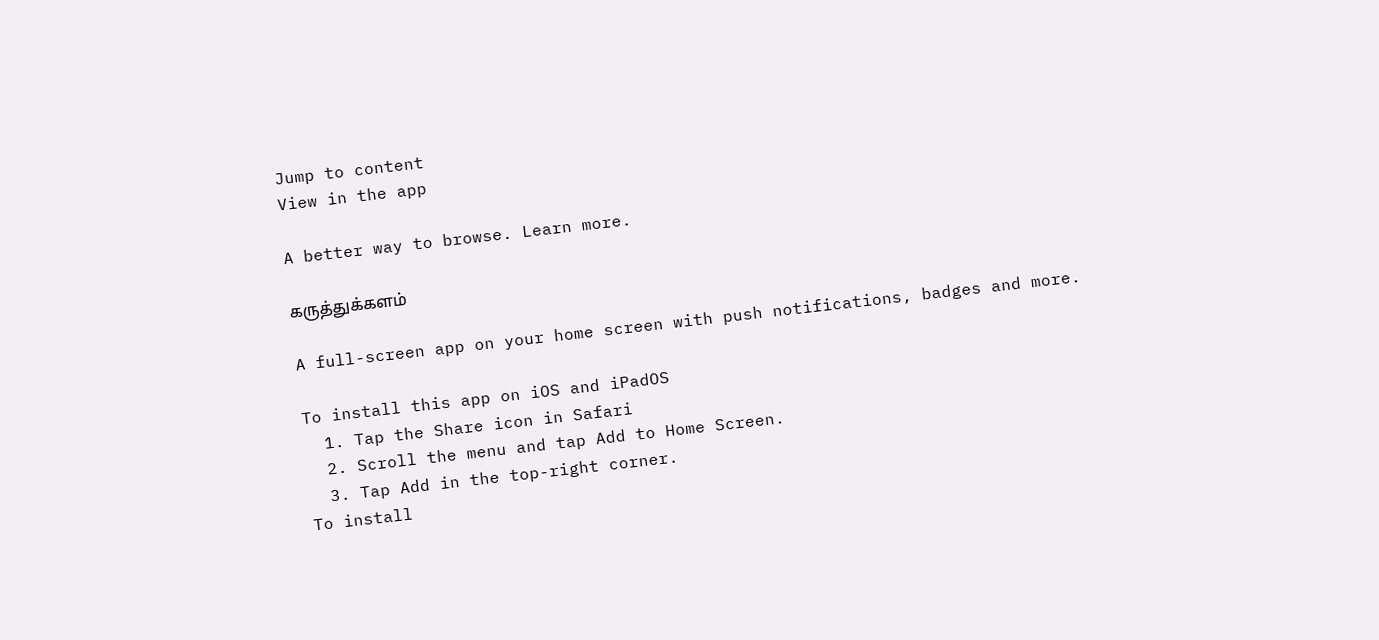Jump to content
View in the app

A better way to browse. Learn more.

கருத்துக்களம்

A full-screen app on your home screen with push notifications, badges and more.

To install this app on iOS and iPadOS
  1. Tap the Share icon in Safari
  2. Scroll the menu and tap Add to Home Screen.
  3. Tap Add in the top-right corner.
To install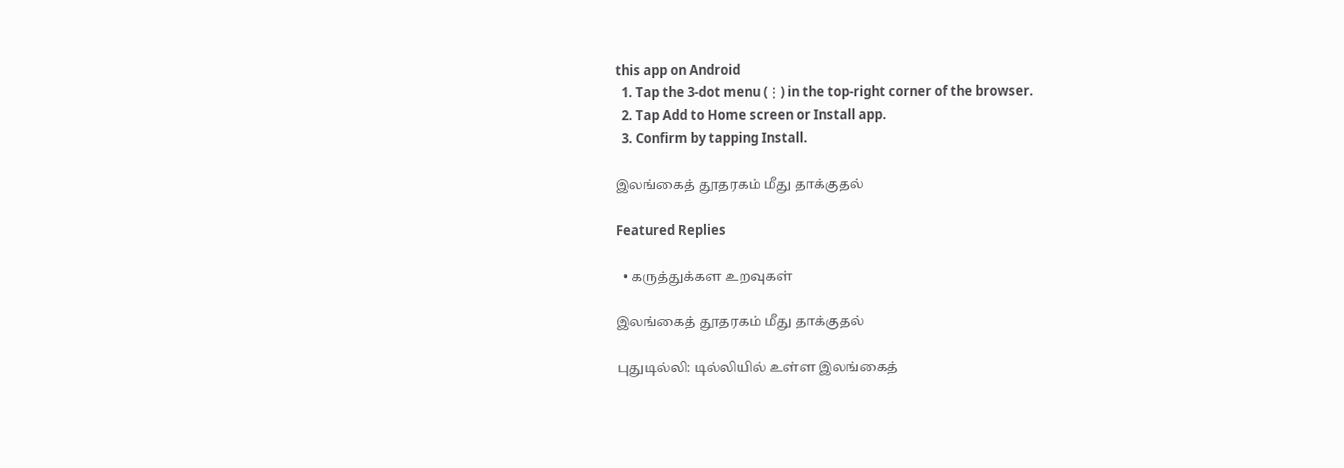this app on Android
  1. Tap the 3-dot menu (⋮) in the top-right corner of the browser.
  2. Tap Add to Home screen or Install app.
  3. Confirm by tapping Install.

இலங்கைத் தூதரகம் மீது தாக்குதல்

Featured Replies

  • கருத்துக்கள உறவுகள்

இலங்கைத் தூதரகம் மீது தாக்குதல்

புதுடில்லி: டில்லியில் உள்ள இலங்கைத்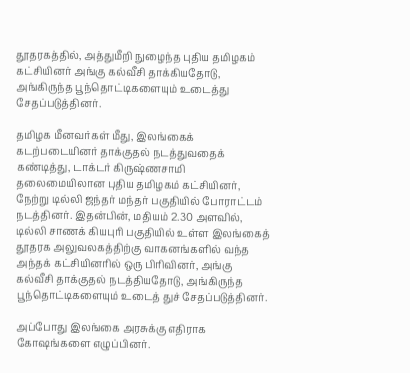தூதரகத்தில், அத்துமீறி நுழைந்த புதிய தமிழகம் கட்சியினர் அங்கு கல்வீசி தாக்கியதோடு, அங்கிருந்த பூந்தொட்டிகளையும் உடைத்து சேதப்படுத்தினர்.

தமிழக மீனவர்கள் மீது, இலங்கைக் கடற்படையினர் தாக்குதல் நடத்துவதைக் கண்டித்து, டாக்டர் கிருஷ்ணசாமி தலைமையிலான புதிய தமிழகம் கட்சியினர், நேற்று டில்லி ஜந்தர் மந்தர் பகுதியில் போராட்டம் நடத்தினர். இதன்பின், மதியம் 2.30 அளவில், டில்லி சாணக் கியபுரி பகுதியில் உள்ள இலங்கைத் தூதரக அலுவலகத்திற்கு வாகனங்களில் வந்த அந்தக் கட்சியினரில் ஒரு பிரிவினர், அங்கு கல்வீசி தாக்குதல் நடத்தியதோடு, அங்கிருந்த பூந்தொட்டிகளையும் உடைத் துச் சேதப்படுத்தினர்.

அப்போது இலங்கை அரசுக்கு எதிராக கோஷங்களை எழுப்பினர்.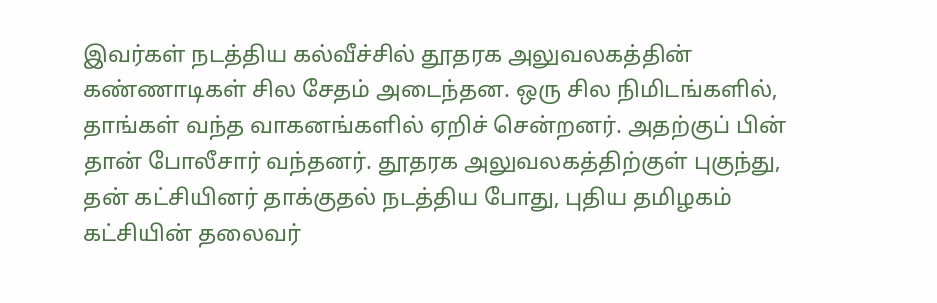இவர்கள் நடத்திய கல்வீச்சில் தூதரக அலுவலகத்தின் கண்ணாடிகள் சில சேதம் அடைந்தன. ஒரு சில நிமிடங்களில், தாங்கள் வந்த வாகனங்களில் ஏறிச் சென்றனர். அதற்குப் பின் தான் போலீசார் வந்தனர். தூதரக அலுவலகத்திற்குள் புகுந்து, தன் கட்சியினர் தாக்குதல் நடத்திய போது, புதிய தமிழகம் கட்சியின் தலைவர்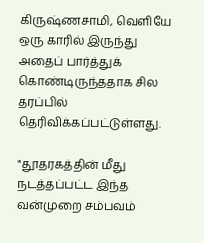கிருஷ்ணசாமி, வெளியே ஒரு காரில் இருந்து அதைப் பார்த்துக் கொண்டிருந்ததாக சில தரப்பில் தெரிவிக்கப்பட்டுள்ளது.

"தூதரகத்தின் மீது நடத்தப்பட்ட இந்த வன்முறை சம்பவம்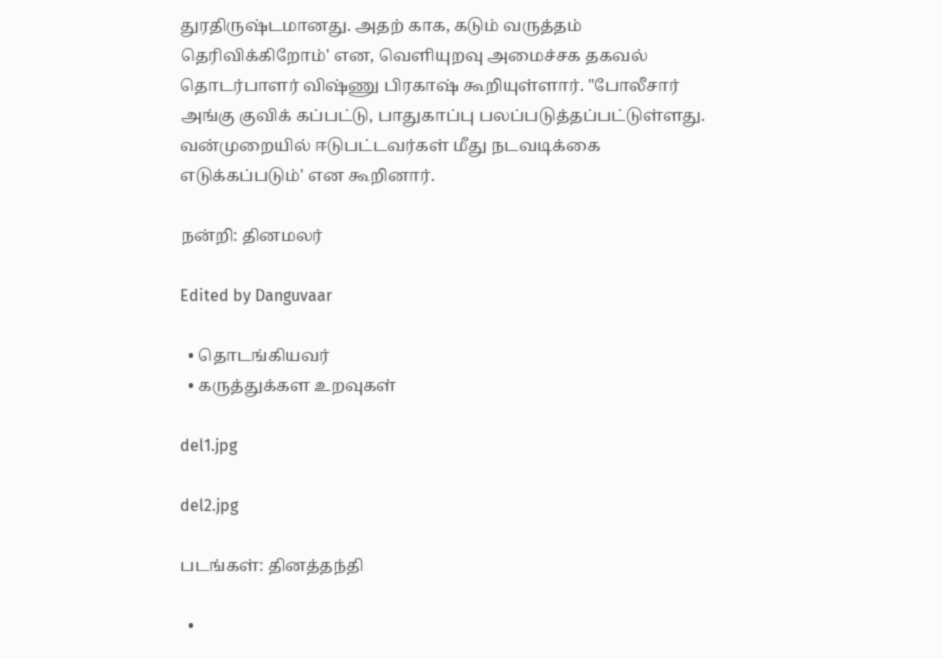துரதிருஷ்டமானது. அதற் காக, கடும் வருத்தம் தெரிவிக்கிறோம்' என, வெளியுறவு அமைச்சக தகவல் தொடர்பாளர் விஷ்ணு பிரகாஷ் கூறியுள்ளார். "போலீசார் அங்கு குவிக் கப்பட்டு, பாதுகாப்பு பலப்படுத்தப்பட்டுள்ளது. வன்முறையில் ஈடுபட்டவர்கள் மீது நடவடிக்கை எடுக்கப்படும்' என கூறினார்.

நன்றி: தினமலர்

Edited by Danguvaar

  • தொடங்கியவர்
  • கருத்துக்கள உறவுகள்

del1.jpg

del2.jpg

படங்கள்: தினத்தந்தி

  •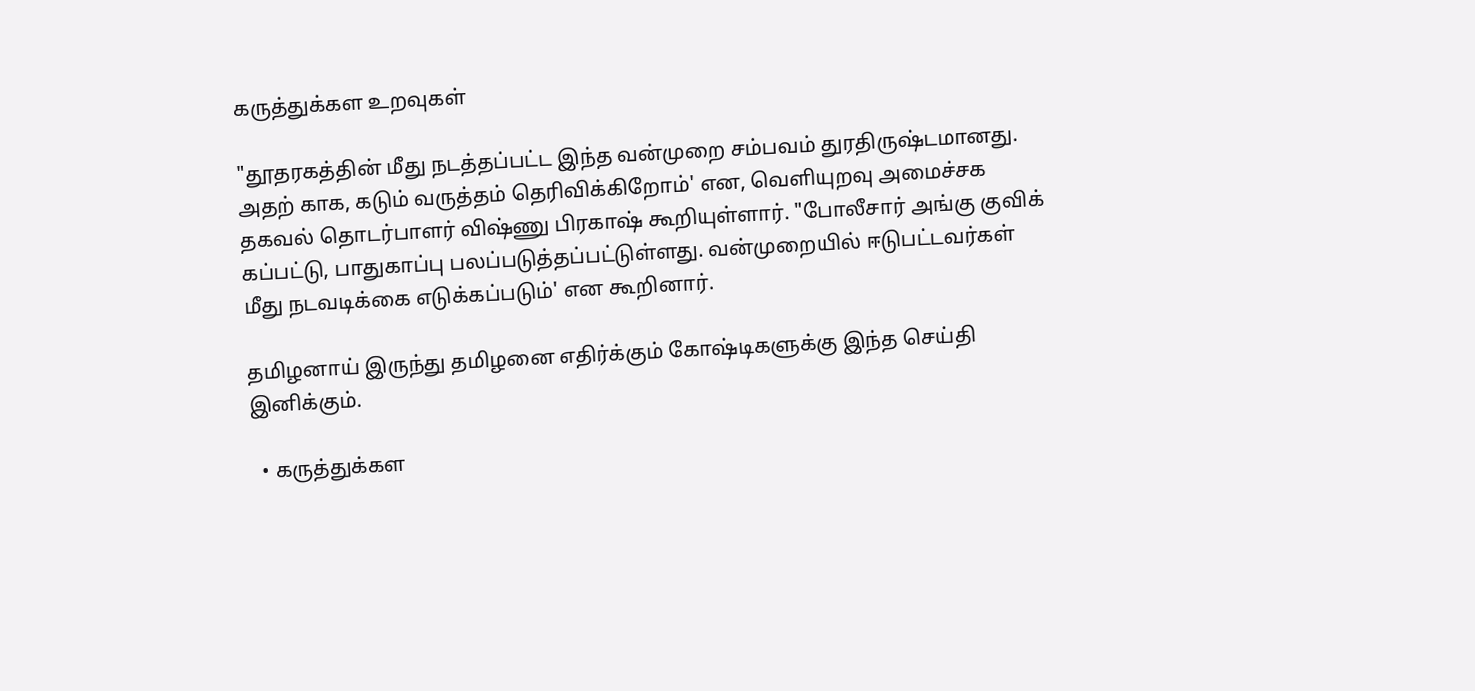கருத்துக்கள உறவுகள்

"தூதரகத்தின் மீது நடத்தப்பட்ட இந்த வன்முறை சம்பவம் துரதிருஷ்டமானது. அதற் காக, கடும் வருத்தம் தெரிவிக்கிறோம்' என, வெளியுறவு அமைச்சக தகவல் தொடர்பாளர் விஷ்ணு பிரகாஷ் கூறியுள்ளார். "போலீசார் அங்கு குவிக் கப்பட்டு, பாதுகாப்பு பலப்படுத்தப்பட்டுள்ளது. வன்முறையில் ஈடுபட்டவர்கள் மீது நடவடிக்கை எடுக்கப்படும்' என கூறினார்.

தமிழனாய் இருந்து தமிழனை எதிர்க்கும் கோஷ்டிகளுக்கு இந்த செய்தி இனிக்கும்.

  • கருத்துக்கள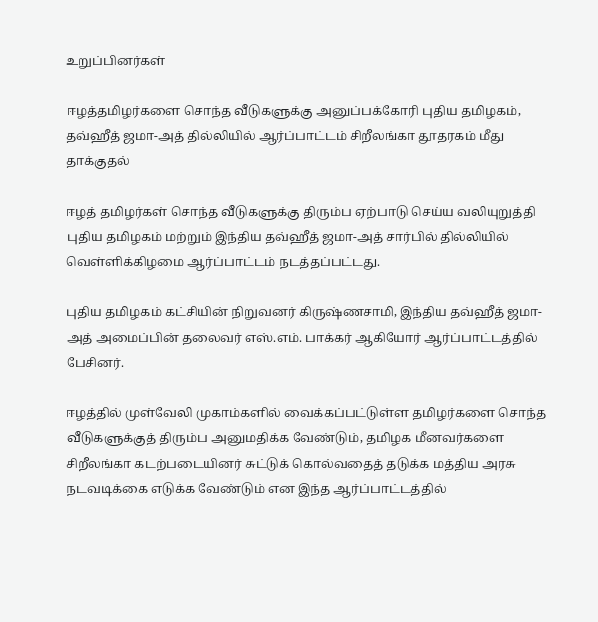உறுப்பினர்கள்

ஈழத்தமிழர்களை சொந்த வீடுகளுக்கு அனுப்பக்கோரி புதிய தமிழகம், தவ்ஹீத் ஜமா-அத் தில்லியில் ஆர்ப்பாட்டம் சிறீலங்கா தூதரகம் மீது தாக்குதல்

ஈழத் தமிழர்கள் சொந்த வீடுகளுக்கு திரும்ப ஏற்பாடு செய்ய வலியுறுத்தி புதிய தமிழகம் மற்றும் இந்திய தவ்ஹீத் ஜமா-அத் சார்பில் தில்லியில் வெள்ளிக்கிழமை ஆர்ப்பாட்டம் நடத்தப்பட்டது.

புதிய தமிழகம் கட்சியின் நிறுவனர் கிருஷ்ணசாமி, இந்திய தவ்ஹீத் ஜமா-அத் அமைப்பின் தலைவர் எஸ்.எம். பாக்கர் ஆகியோர் ஆர்ப்பாட்டத்தில் பேசினர்.

ஈழத்தில் முள்வேலி முகாம்களில் வைக்கப்பட்டுள்ள தமிழர்களை சொந்த வீடுகளுக்குத் திரும்ப அனுமதிக்க வேண்டும், தமிழக மீனவர்களை சிறீலங்கா கடற்படையினர் சுட்டுக் கொல்வதைத் தடுக்க மத்திய அரசு நடவடிக்கை எடுக்க வேண்டும் என இந்த ஆர்ப்பாட்டத்தில்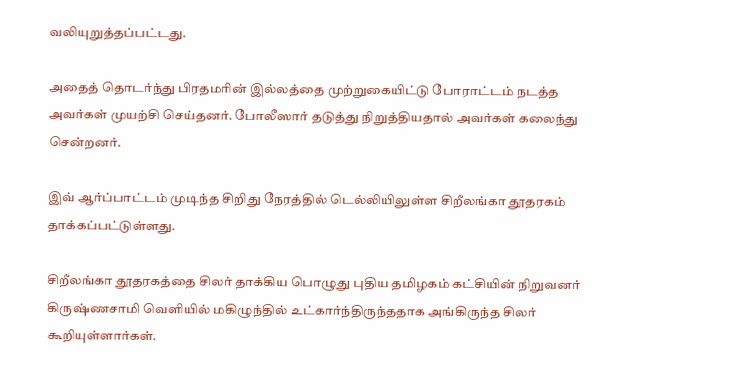வலியுறுத்தப்பட்டது.

அதைத் தொடர்ந்து பிரதமரின் இல்லத்தை முற்றுகையிட்டு போராட்டம் நடத்த அவர்கள் முயற்சி செய்தனர். போலீஸார் தடுத்து நிறுத்தியதால் அவர்கள் கலைந்து சென்றனர்.

இவ் ஆர்ப்பாட்டம் முடிந்த சிறிது நேரத்தில் டெல்லியிலுள்ள சிறீலங்கா தூதரகம் தாக்கப்பட்டுள்ளது.

சிறீலங்கா தூதரகத்தை சிலர் தாக்கிய பொழுது புதிய தமிழகம் கட்சியின் நிறுவனர் கிருஷ்ணசாமி வெளியில் மகிழுந்தில் உட்கார்ந்திருந்ததாக அங்கிருந்த சிலர் கூறியுள்ளார்கள்.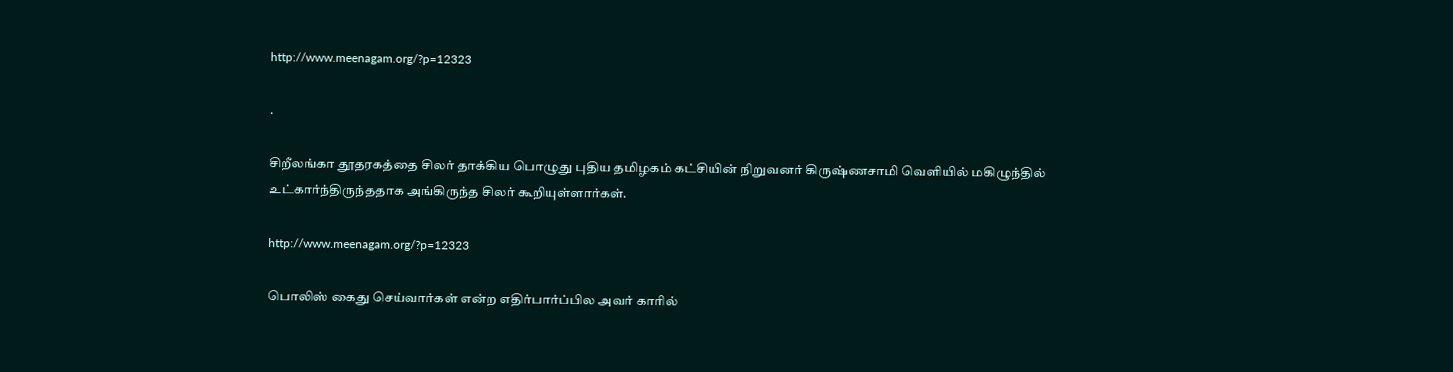http://www.meenagam.org/?p=12323

.

சிறீலங்கா தூதரகத்தை சிலர் தாக்கிய பொழுது புதிய தமிழகம் கட்சியின் நிறுவனர் கிருஷ்ணசாமி வெளியில் மகிழுந்தில் உட்கார்ந்திருந்ததாக அங்கிருந்த சிலர் கூறியுள்ளார்கள்.

http://www.meenagam.org/?p=12323

பொலிஸ் கைது செய்வார்கள் என்ற எதிர்பார்ப்பில அவர் காரில்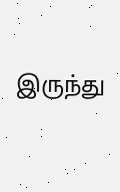இருந்து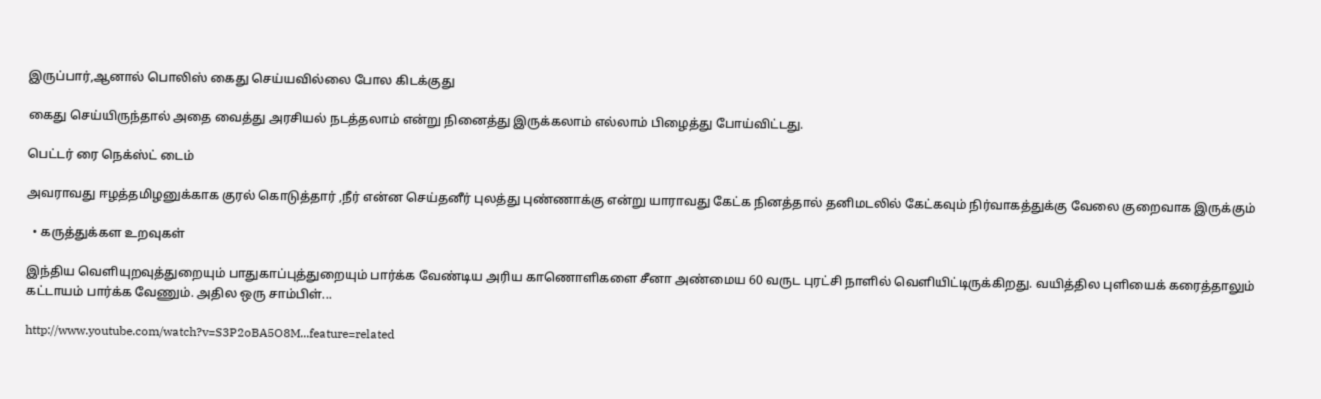இருப்பார்,ஆனால் பொலிஸ் கைது செய்யவில்லை போல கிடக்குது

கைது செய்யிருந்தால் அதை வைத்து அரசியல் நடத்தலாம் என்று நினைத்து இருக்கலாம் எல்லாம் பிழைத்து போய்விட்டது.

பெட்டர் ரை நெக்ஸ்ட் டைம்

அவராவது ஈழத்தமிழனுக்காக குரல் கொடுத்தார் ,நீர் என்ன செய்தனீர் புலத்து புண்ணாக்கு என்று யாராவது கேட்க நினத்தால் தனிமடலில் கேட்கவும் நிர்வாகத்துக்கு வேலை குறைவாக இருக்கும்

  • கருத்துக்கள உறவுகள்

இந்திய வெளியுறவுத்துறையும் பாதுகாப்புத்துறையும் பார்க்க வேண்டிய அரிய காணொளிகளை சீனா அண்மைய 60 வருட புரட்சி நாளில் வெளியிட்டிருக்கிறது. வயித்தில புளியைக் கரைத்தாலும் கட்டாயம் பார்க்க வேணும். அதில ஒரு சாம்பிள்...

http://www.youtube.com/watch?v=S3P2oBA5O8M...feature=related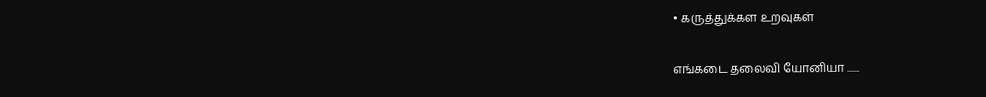• கருத்துக்கள உறவுகள்

எங்கடை தலைவி யோனியா ......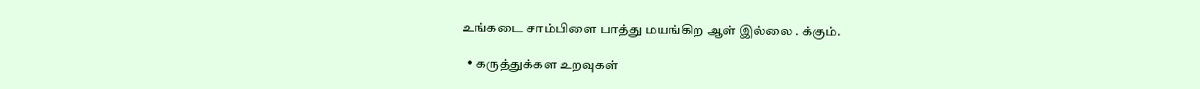உங்கடை சாம்பிளை பாத்து மயங்கிற ஆள் இல்லை . க்கும்.

  • கருத்துக்கள உறவுகள்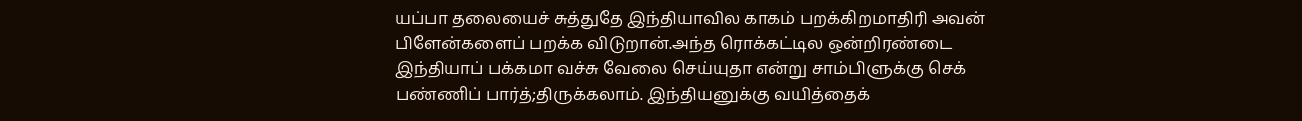யப்பா தலையைச் சுத்துதே இந்தியாவில காகம் பறக்கிறமாதிரி அவன் பிளேன்களைப் பறக்க விடுறான்.அந்த ரொக்கட்டில ஒன்றிரண்டை இந்தியாப் பக்கமா வச்சு வேலை செய்யுதா என்று சாம்பிளுக்கு செக் பண்ணிப் பார்த்;திருக்கலாம். இந்தியனுக்கு வயித்தைக்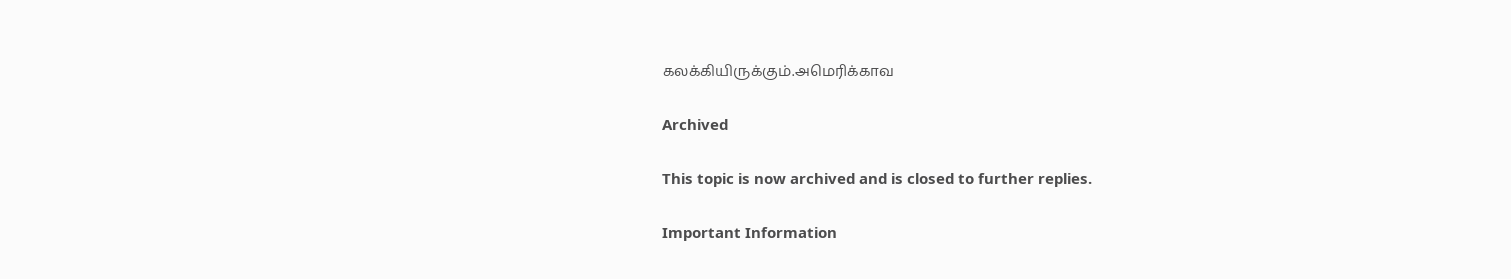கலக்கியிருக்கும்.அமெரிக்காவ

Archived

This topic is now archived and is closed to further replies.

Important Information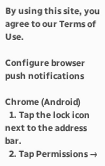By using this site, you agree to our Terms of Use.

Configure browser push notifications

Chrome (Android)
  1. Tap the lock icon next to the address bar.
  2. Tap Permissions →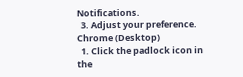Notifications.
  3. Adjust your preference.
Chrome (Desktop)
  1. Click the padlock icon in the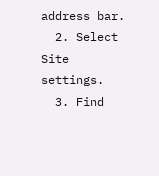address bar.
  2. Select Site settings.
  3. Find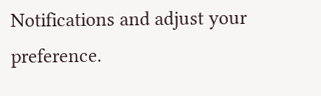Notifications and adjust your preference.